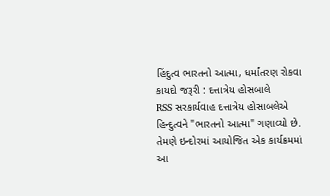હિંદુત્વ ભારતનો આત્મા, ધર્માંતરણ રોકવા કાયદો જરૂરી : દત્તાત્રેય હોસબાલે
RSS સરકાર્યવાહ દત્તાત્રેય હોસાબલેએ હિન્દુત્વને "ભારતનો આત્મા" ગણાવ્યો છે. તેમણે ઇન્દોરમાં આયોજિત એક કાર્યક્રમમાં આ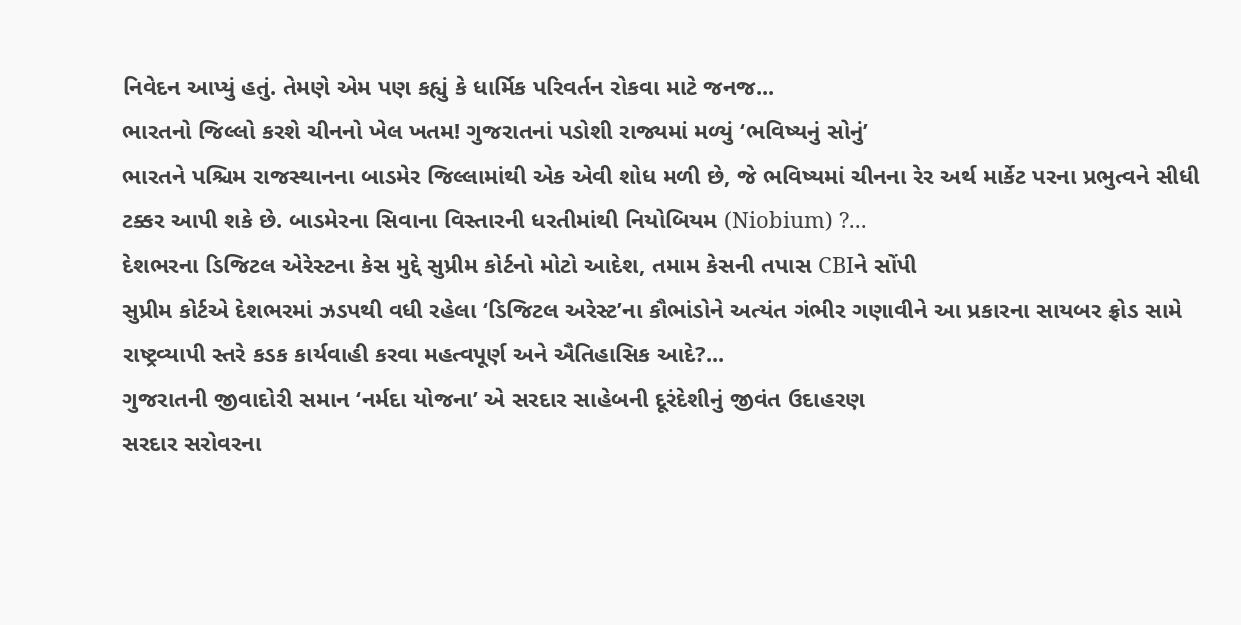નિવેદન આપ્યું હતું. તેમણે એમ પણ કહ્યું કે ધાર્મિક પરિવર્તન રોકવા માટે જનજ...
ભારતનો જિલ્લો કરશે ચીનનો ખેલ ખતમ! ગુજરાતનાં પડોશી રાજ્યમાં મળ્યું ‘ભવિષ્યનું સોનું’
ભારતને પશ્ચિમ રાજસ્થાનના બાડમેર જિલ્લામાંથી એક એવી શોધ મળી છે, જે ભવિષ્યમાં ચીનના રેર અર્થ માર્કેટ પરના પ્રભુત્વને સીધી ટક્કર આપી શકે છે. બાડમેરના સિવાના વિસ્તારની ધરતીમાંથી નિયોબિયમ (Niobium) ?...
દેશભરના ડિજિટલ એરેસ્ટના કેસ મુદ્દે સુપ્રીમ કોર્ટનો મોટો આદેશ, તમામ કેસની તપાસ CBIને સોંપી
સુપ્રીમ કોર્ટએ દેશભરમાં ઝડપથી વધી રહેલા ‘ડિજિટલ અરેસ્ટ’ના કૌભાંડોને અત્યંત ગંભીર ગણાવીને આ પ્રકારના સાયબર ફ્રોડ સામે રાષ્ટ્રવ્યાપી સ્તરે કડક કાર્યવાહી કરવા મહત્વપૂર્ણ અને ઐતિહાસિક આદે?...
ગુજરાતની જીવાદોરી સમાન ‘નર્મદા યોજના’ એ સરદાર સાહેબની દૂરંદેશીનું જીવંત ઉદાહરણ
સરદાર સરોવરના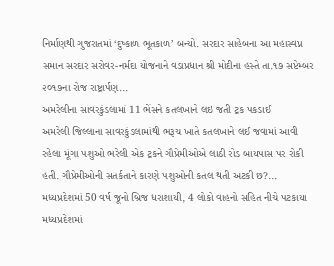નિર્માણથી ગુજરાતમાં ‘દુષ્કાળ ભૂતકાળ’ બન્યો. સરદાર સાહેબના આ મહાસ્વપ્ન સમાન સરદાર સરોવર-નર્મદા યોજનાને વડાપ્રધાન શ્રી મોદીના હસ્તે તા.૧૭ સપ્ટેમ્બર ૨૦૧૭ના રોજ રાષ્ટ્રાર્પણ...
અમરેલીના સાવરકુંડલામાં 11 ભેંસને કતલખાને લઇ જતી ટ્રક પકડાઈ
અમરેલી જિલ્લાના સાવરકુંડલામાંથી ભરૂચ ખાતે કતલખાને લઈ જવામાં આવી રહેલા મૂંગા પશુઓ ભરેલી એક ટ્રકને ગૌપ્રેમીઓએ લાઠી રોડ બાયપાસ પર રોકી હતી. ગૌપ્રેમીઓની સતર્કતાને કારણે પશુઓની કતલ થતી અટકી છ?...
મધ્યપ્રદેશમાં 50 વર્ષ જૂનો બ્રિજ ધરાશાયી, 4 લોકો વાહનો સહિત નીચે પટકાયા
મધ્યપ્રદેશમાં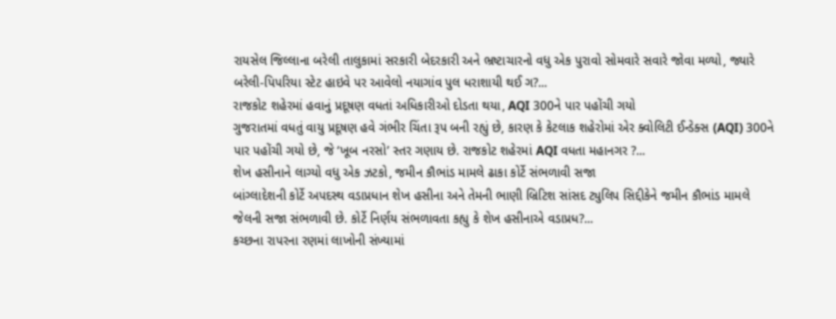રાયસેલ જિલ્લાના બરેલી તાલુકામાં સરકારી બેદરકારી અને ભ્રષ્ટાચારનો વધુ એક પુરાવો સોમવારે સવારે જોવા મળ્યો, જ્યારે બરેલી-પિપરિયા સ્ટેટ હાઇવે પર આવેલો નયાગાંવ પુલ ધરાશાયી થઈ ગ?...
રાજકોટ શહેરમાં હવાનું પ્રદૂષણ વધતાં અધિકારીઓ દોડતા થયા, AQI 300ને પાર પહોંચી ગયો
ગુજરાતમાં વધતું વાયુ પ્રદૂષણ હવે ગંભીર ચિંતા રૂપ બની રહ્યું છે, કારણ કે કેટલાક શહેરોમાં એર ક્વોલિટી ઈન્ડેક્સ (AQI) 300ને પાર પહોંચી ગયો છે, જે ‘ખૂબ નરસો’ સ્તર ગણાય છે. રાજકોટ શહેરમાં AQI વધતા મહાનગર ?...
શેખ હસીનાને લાગ્યો વધુ એક ઝટકો, જમીન કૌભાંડ મામલે ઢાકા કોર્ટે સંભળાવી સજા
બાંગ્લાદેશની કોર્ટે અપદસ્થ વડાપ્રધાન શેખ હસીના અને તેમની ભાણી બ્રિટિશ સાંસદ ટ્યુલિપ સિદ્દીકેને જમીન કૌભાંડ મામલે જેલની સજા સંભળાવી છે. કોર્ટે નિર્ણય સંભળાવતા કહ્યુ કે શેખ હસીનાએ વડાપ્રધ?...
કચ્છના રાપરના રણમાં લાખોની સંખ્યામાં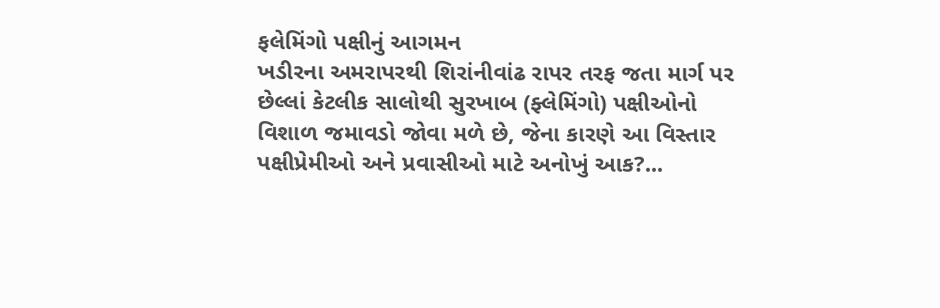ફલેમિંગો પક્ષીનું આગમન
ખડીરના અમરાપરથી શિરાંનીવાંઢ રાપર તરફ જતા માર્ગ પર છેલ્લાં કેટલીક સાલોથી સુરખાબ (ફ્લેમિંગો) પક્ષીઓનો વિશાળ જમાવડો જોવા મળે છે, જેના કારણે આ વિસ્તાર પક્ષીપ્રેમીઓ અને પ્રવાસીઓ માટે અનોખું આક?...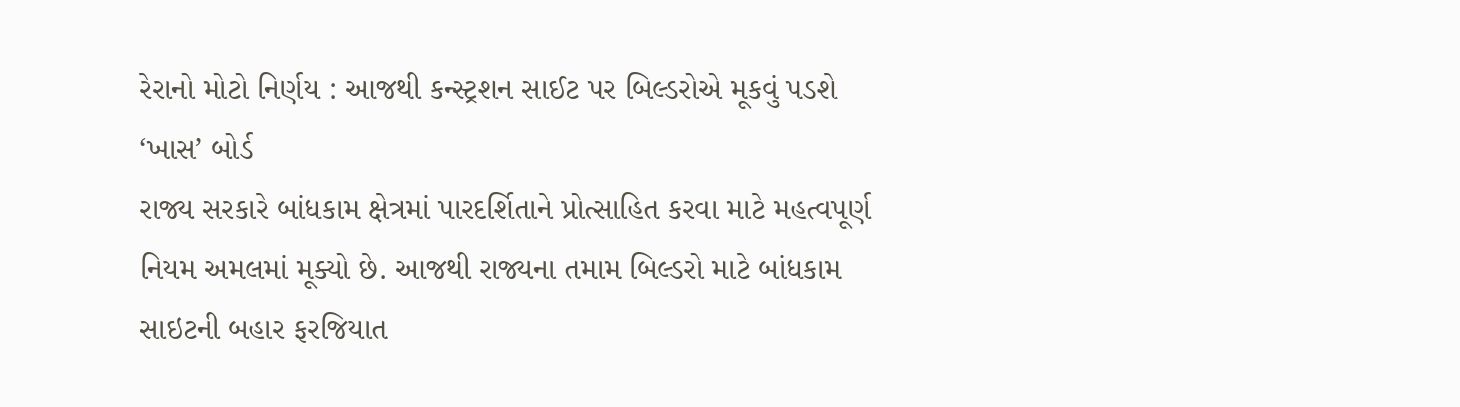રેરાનો મોટો નિર્ણય : આજથી કન્સ્ટ્રશન સાઈટ પર બિલ્ડરોએ મૂકવું પડશે ‘ખાસ’ બોર્ડ
રાજ્ય સરકારે બાંધકામ ક્ષેત્રમાં પારદર્શિતાને પ્રોત્સાહિત કરવા માટે મહત્વપૂર્ણ નિયમ અમલમાં મૂક્યો છે. આજથી રાજ્યના તમામ બિલ્ડરો માટે બાંધકામ સાઇટની બહાર ફરજિયાત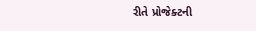રીતે પ્રોજેક્ટની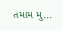તમામ મુ...